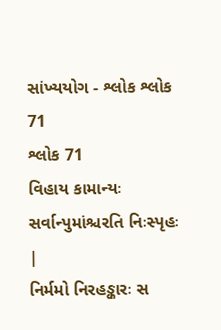સાંખ્યયોગ - શ્લોક શ્લોક 71
શ્લોક 71
વિહાય કામાન્યઃ સર્વાન્પુમાંશ્ચરતિ નિઃસ્પૃહઃ |
નિર્મમો નિરહઙ્કારઃ સ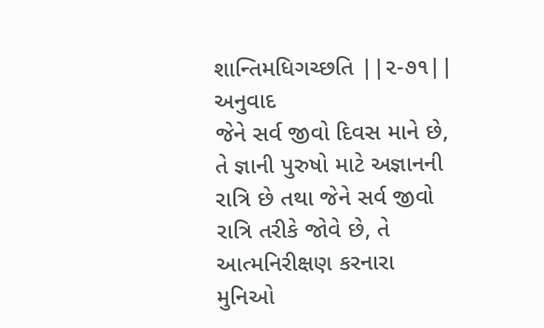શાન્તિમધિગચ્છતિ ||૨-૭૧||
અનુવાદ
જેને સર્વ જીવો દિવસ માને છે, તે જ્ઞાની પુરુષો માટે અજ્ઞાનની રાત્રિ છે તથા જેને સર્વ જીવો રાત્રિ તરીકે જોવે છે, તે આત્મનિરીક્ષણ કરનારા મુનિઓ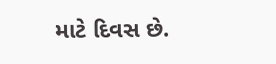માટે દિવસ છે.